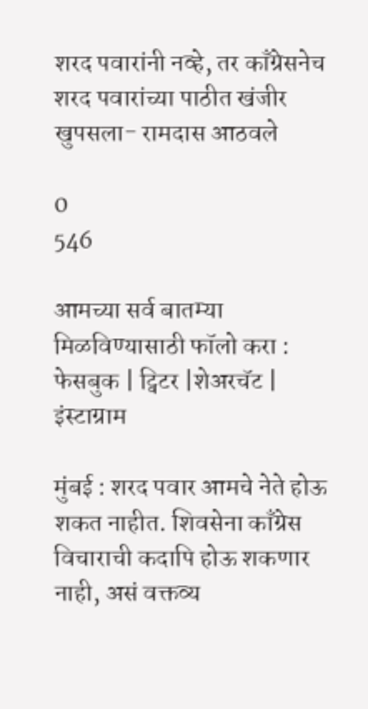शरद पवारांनी नव्हे, तर काँग्रेसनेच शरद पवारांच्या पाठीत खंजीर खुपसला- रामदास आठवले

0
546

आमच्या सर्व बातम्या मिळविण्यासाठी फॉलो करा : फेसबुक | ट्विटर |शेअरचॅट | इंस्टाग्राम

मुंबई : शरद पवार आमचे नेते होऊ शकत नाहीत. शिवसेना काँग्रेस विचाराची कदापि होऊ शकणार नाही, असं वक्तव्य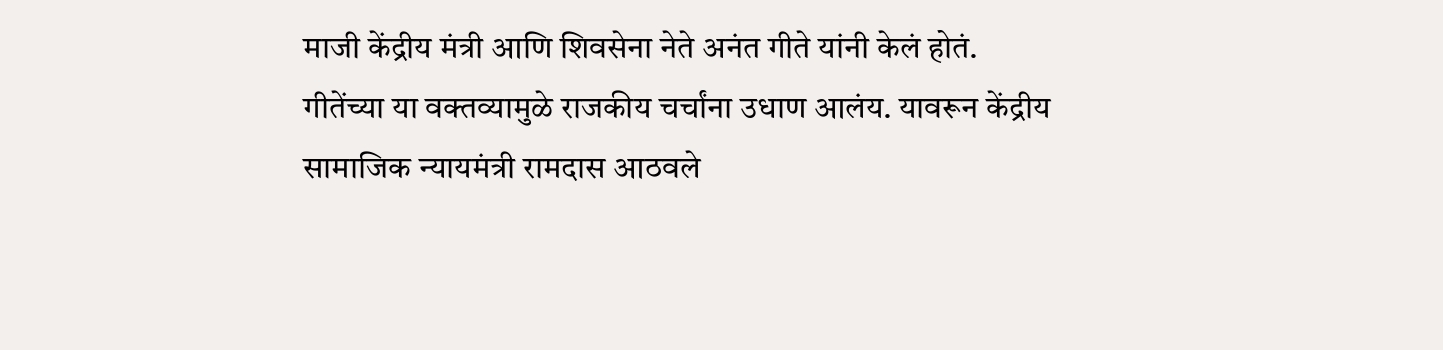माजी केंद्रीय मंत्री आणि शिवसेना नेते अनंत गीते यांनी केलं होतं. गीतेंच्या या वक्तव्यामुळे राजकीय चर्चांना उधाण आलंय. यावरून केंद्रीय सामाजिक न्यायमंत्री रामदास आठवले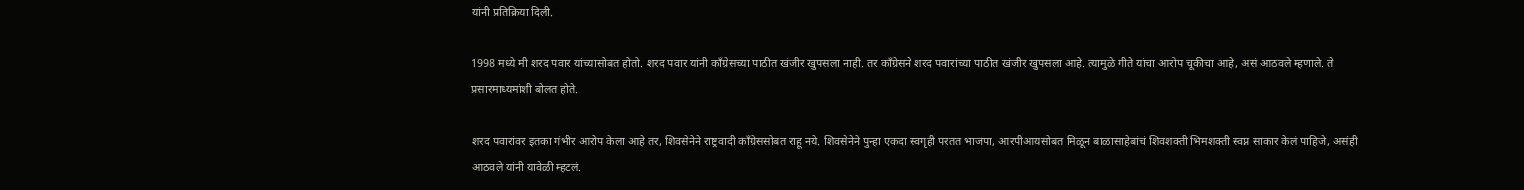यांनी प्रतिक्रिया दिली.

1998 मध्ये मी शरद पवार यांच्यासोबत होतो. शरद पवार यांनी काँग्रेसच्या पाठीत खंजीर खुपसला नाही. तर काँग्रेसने शरद पवारांच्या पाठीत खंजीर खुपसला आहे. त्यामुळे गीते यांचा आरोप चूकीचा आहे, असं आठवले म्हणाले. ते प्रसारमाध्यमांशी बोलत होते.

शरद पवारांवर इतका गंभीर आरोप केला आहे तर, शिवसेनेने राष्ट्रवादी काँग्रेससोबत राहू नये. शिवसेनेने पुन्हा एकदा स्वगृही परतत भाजपा, आरपीआयसोबत मिळून बाळासाहेबांचं शिवशक्ती भिमशक्ती स्वप्न साकार केलं पाहिजे, असंही आठवले यांनी यावेळी म्हटलं.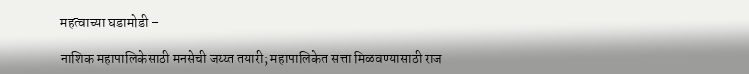महत्वाच्या घडामोडी –

नाशिक महापालिकेसाठी मनसेची जय्य्त तयारी; महापालिकेत सत्ता मिळवण्यासाठी राज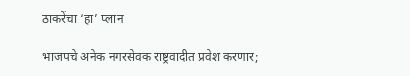ठाकरेंचा ‘हा’ प्लान

भाजपचे अनेक नगरसेवक राष्ट्रवादीत प्रवेश करणार;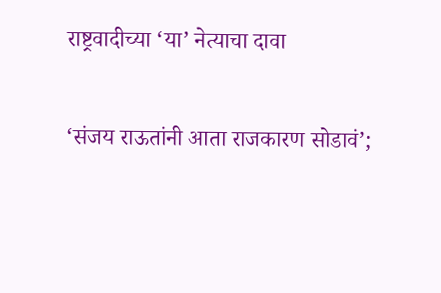राष्ट्रवादीच्या ‘या’ नेत्याचा दावा

‘संजय राऊतांनी आता राजकारण सोडावं’;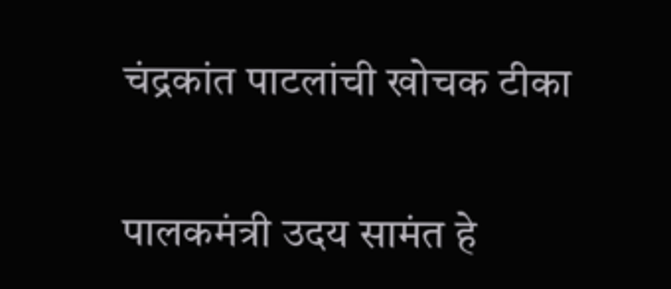चंद्रकांत पाटलांची खोचक टीका

पालकमंत्री उदय सामंत हे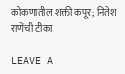कोकणातील शक्ती कपूर; नितेश राणेंची टीका

LEAVE A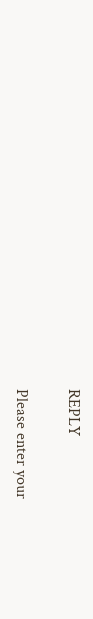REPLY

Please enter your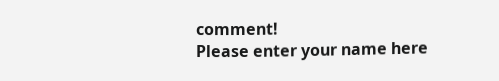comment!
Please enter your name here